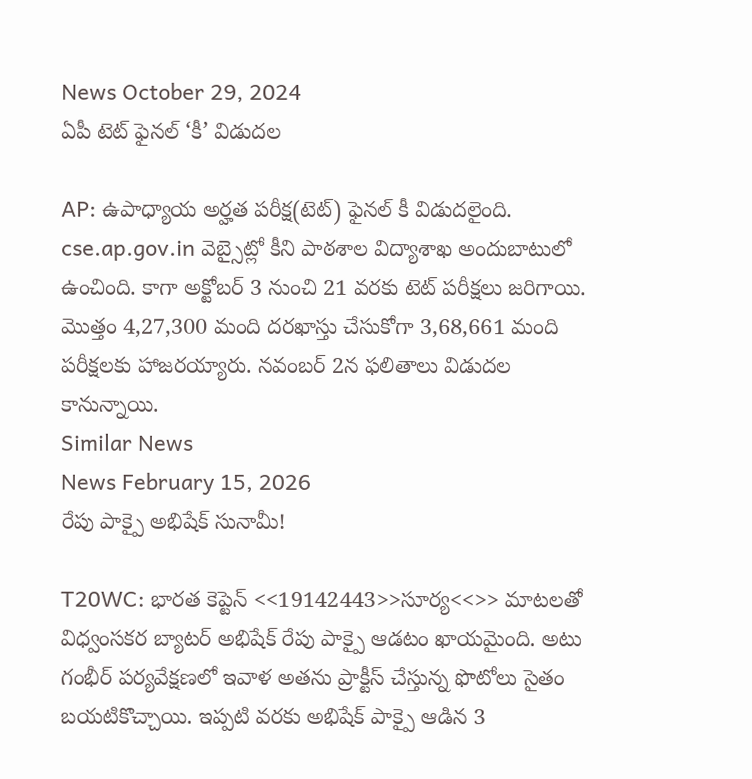News October 29, 2024
ఏపీ టెట్ ఫైనల్ ‘కీ’ విడుదల

AP: ఉపాధ్యాయ అర్హత పరీక్ష(టెట్) ఫైనల్ కీ విడుదలైంది. cse.ap.gov.in వెబ్సైట్లో కీని పాఠశాల విద్యాశాఖ అందుబాటులో ఉంచింది. కాగా అక్టోబర్ 3 నుంచి 21 వరకు టెట్ పరీక్షలు జరిగాయి. మొత్తం 4,27,300 మంది దరఖాస్తు చేసుకోగా 3,68,661 మంది పరీక్షలకు హాజరయ్యారు. నవంబర్ 2న ఫలితాలు విడుదల కానున్నాయి.
Similar News
News February 15, 2026
రేపు పాక్పై అభిషేక్ సునామీ!

T20WC: భారత కెప్టెన్ <<19142443>>సూర్య<<>> మాటలతో విధ్వంసకర బ్యాటర్ అభిషేక్ రేపు పాక్పై ఆడటం ఖాయమైంది. అటు గంభీర్ పర్యవేక్షణలో ఇవాళ అతను ప్రాక్టీస్ చేస్తున్న ఫొటోలు సైతం బయటికొచ్చాయి. ఇప్పటి వరకు అభిషేక్ పాక్పై ఆడిన 3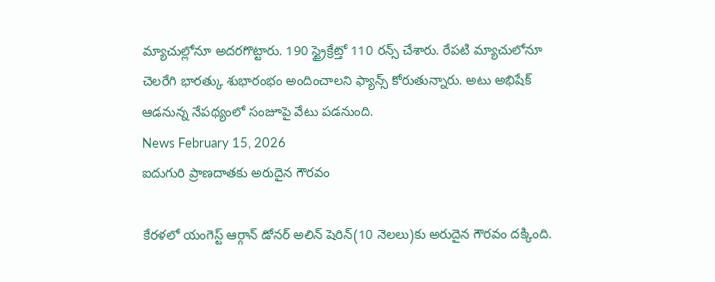మ్యాచుల్లోనూ అదరగొట్టారు. 190 స్ట్రైక్రేట్తో 110 రన్స్ చేశారు. రేపటి మ్యాచులోనూ చెలరేగి భారత్కు శుభారంభం అందించాలని ఫ్యాన్స్ కోరుతున్నారు. అటు అభిషేక్ ఆడనున్న నేపథ్యంలో సంజూపై వేటు పడనుంది.
News February 15, 2026
ఐదుగురి ప్రాణదాతకు అరుదైన గౌరవం

కేరళలో యంగెస్ట్ ఆర్గాన్ డోనర్ అలిన్ షెరిన్(10 నెలలు)కు అరుదైన గౌరవం దక్కింది.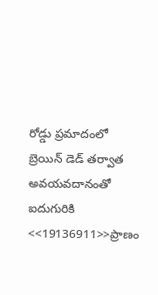రోడ్డు ప్రమాదంలో బ్రెయిన్ డెడ్ తర్వాత అవయవదానంతో ఐదుగురికి <<19136911>>ప్రాణం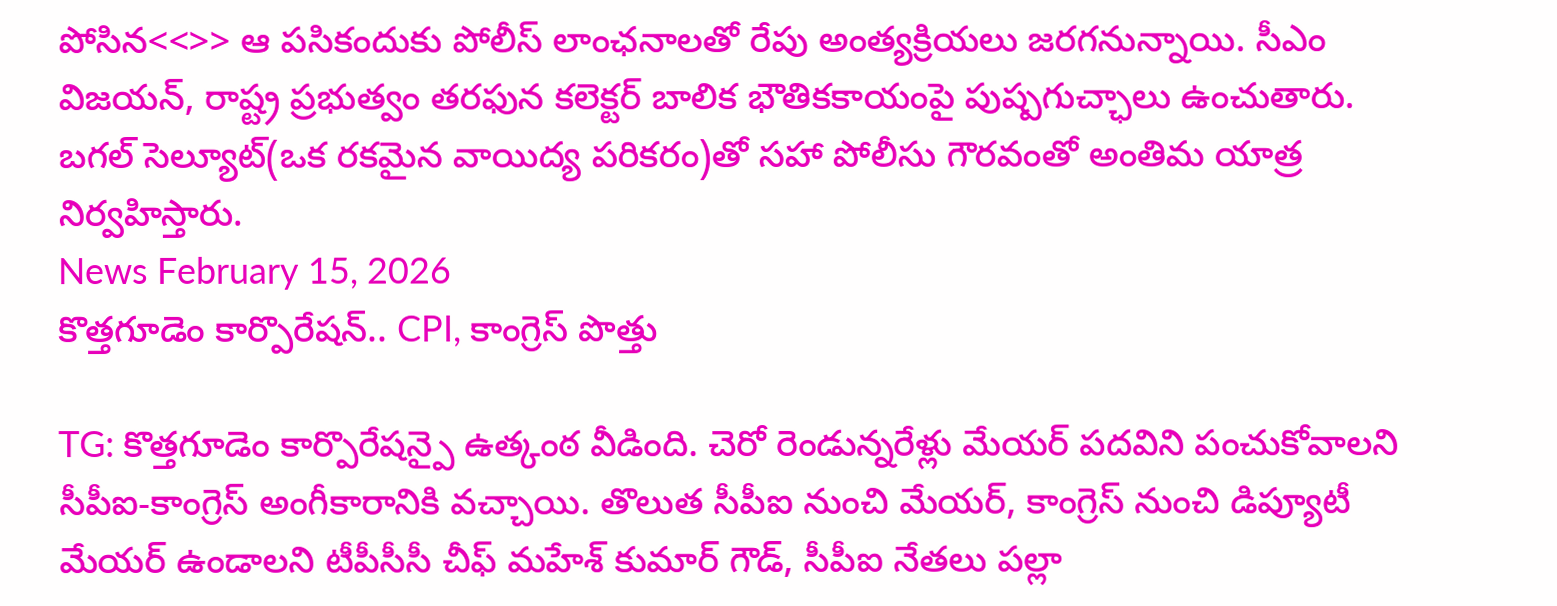పోసిన<<>> ఆ పసికందుకు పోలీస్ లాంఛనాలతో రేపు అంత్యక్రియలు జరగనున్నాయి. సీఎం విజయన్, రాష్ట్ర ప్రభుత్వం తరఫున కలెక్టర్ బాలిక భౌతికకాయంపై పుష్పగుచ్ఛాలు ఉంచుతారు. బగల్ సెల్యూట్(ఒక రకమైన వాయిద్య పరికరం)తో సహా పోలీసు గౌరవంతో అంతిమ యాత్ర నిర్వహిస్తారు.
News February 15, 2026
కొత్తగూడెం కార్పొరేషన్.. CPI, కాంగ్రెస్ పొత్తు

TG: కొత్తగూడెం కార్పొరేషన్పై ఉత్కంఠ వీడింది. చెరో రెండున్నరేళ్లు మేయర్ పదవిని పంచుకోవాలని సీపీఐ-కాంగ్రెస్ అంగీకారానికి వచ్చాయి. తొలుత సీపీఐ నుంచి మేయర్, కాంగ్రెస్ నుంచి డిప్యూటీ మేయర్ ఉండాలని టీపీసీసీ చీఫ్ మహేశ్ కుమార్ గౌడ్, సీపీఐ నేతలు పల్లా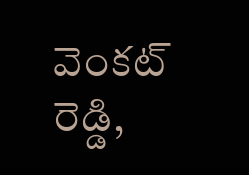వెంకట్ రెడ్డి,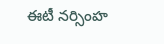ఈటీ నర్సింహ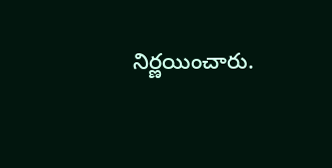నిర్ణయించారు.